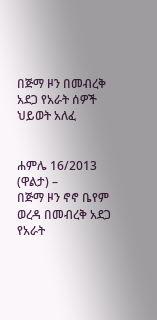በጅማ ዞን በመብረቅ አደጋ የአራት ሰዎች ህይወት አለፈ


ሐምሌ 16/2013 (ዋልታ) –
በጅማ ዞን ኖኖ ቤየም ወረዳ በመብረቅ አደጋ የአራት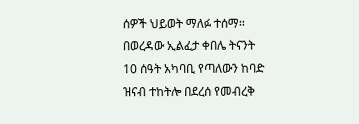ሰዎች ህይወት ማለፉ ተሰማ፡፡
በወረዳው ኢልፈታ ቀበሌ ትናንት 10 ሰዓት አካባቢ የጣለውን ከባድ ዝናብ ተከትሎ በደረሰ የመብረቅ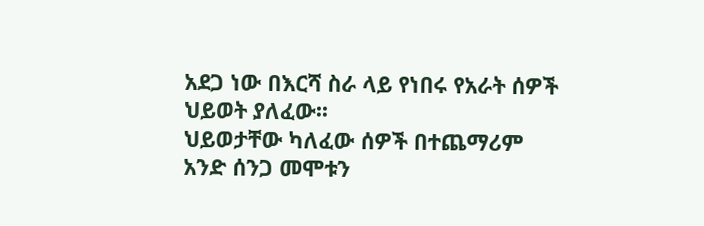አደጋ ነው በእርሻ ስራ ላይ የነበሩ የአራት ሰዎች ህይወት ያለፈው፡፡
ህይወታቸው ካለፈው ሰዎች በተጨማሪም አንድ ሰንጋ መሞቱን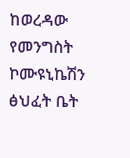ከወረዳው የመንግስት ኮሙዩኒኬሽን ፅህፈት ቤት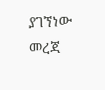ያገኘነው መረጃ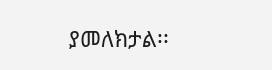ያመለክታል፡፡